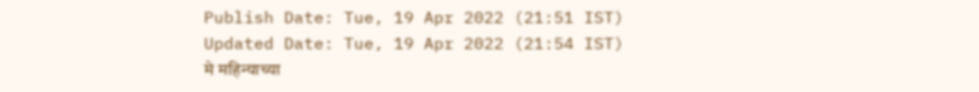Publish Date: Tue, 19 Apr 2022 (21:51 IST)
Updated Date: Tue, 19 Apr 2022 (21:54 IST)
मे महिन्याच्या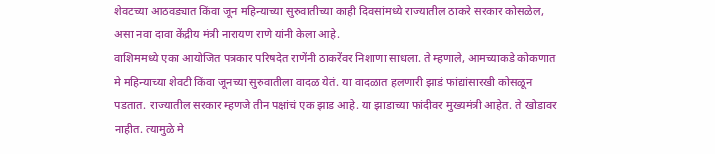शेवटच्या आठवड्यात किंवा जून महिन्याच्या सुरुवातीच्या काही दिवसांमध्ये राज्यातील ठाकरे सरकार कोसळेल, असा नवा दावा केंद्रीय मंत्री नारायण राणे यांनी केला आहे.
वाशिममध्ये एका आयोजित पत्रकार परिषदेत राणेंनी ठाकरेंवर निशाणा साधला. ते म्हणाले, आमच्याकडे कोकणात मे महिन्याच्या शेवटी किंवा जूनच्या सुरुवातीला वादळ येतं. या वादळात हलणारी झाडं फांद्यांसारखी कोसळून पडतात. राज्यातील सरकार म्हणजे तीन पक्षांचं एक झाड आहे. या झाडाच्या फांदीवर मुख्यमंत्री आहेत. ते खोडावर नाहीत. त्यामुळे मे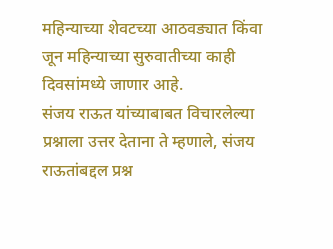महिन्याच्या शेवटच्या आठवड्यात किंवा जून महिन्याच्या सुरुवातीच्या काही दिवसांमध्ये जाणार आहे.
संजय राऊत यांच्याबाबत विचारलेल्या प्रश्नाला उत्तर देताना ते म्हणाले, संजय राऊतांबद्दल प्रश्न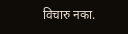विचारु नका.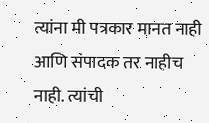त्यांना मी पत्रकार मानत नाही आणि संपादक तर नाहीच नाही. त्यांची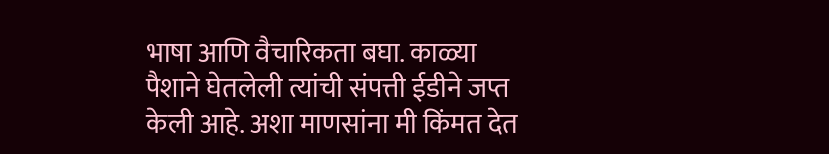भाषा आणि वैचारिकता बघा. काळ्या पैशाने घेतलेली त्यांची संपत्ती ईडीने जप्त केली आहे. अशा माणसांना मी किंमत देत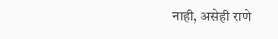नाही, असेही राणे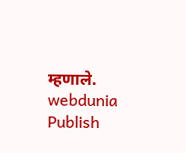म्हणाले.
webdunia
Publish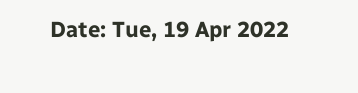Date: Tue, 19 Apr 2022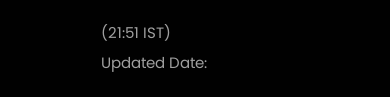(21:51 IST)
Updated Date: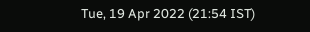Tue, 19 Apr 2022 (21:54 IST)